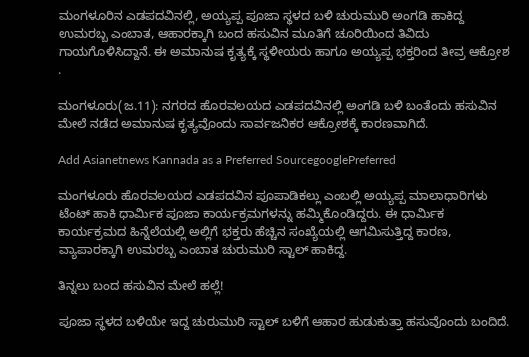ಮಂಗಳೂರಿನ ಎಡಪದವಿನಲ್ಲಿ, ಅಯ್ಯಪ್ಪ ಪೂಜಾ ಸ್ಥಳದ ಬಳಿ ಚುರುಮುರಿ ಅಂಗಡಿ ಹಾಕಿದ್ದ ಉಮರಬ್ಬ ಎಂಬಾತ, ಆಹಾರಕ್ಕಾಗಿ ಬಂದ ಹಸುವಿನ ಮೂತಿಗೆ ಚೂರಿಯಿಂದ ತಿವಿದು ಗಾಯಗೊಳಿಸಿದ್ದಾನೆ. ಈ ಅಮಾನುಷ ಕೃತ್ಯಕ್ಕೆ ಸ್ಥಳೀಯರು ಹಾಗೂ ಅಯ್ಯಪ್ಪ ಭಕ್ತರಿಂದ ತೀವ್ರ ಆಕ್ರೋಶ .

ಮಂಗಳೂರು(ಜ.11): ನಗರದ ಹೊರವಲಯದ ಎಡಪದವಿನಲ್ಲಿ ಅಂಗಡಿ ಬಳಿ ಬಂತೆಂದು ಹಸುವಿನ ಮೇಲೆ ನಡೆದ ಅಮಾನುಷ ಕೃತ್ಯವೊಂದು ಸಾರ್ವಜನಿಕರ ಆಕ್ರೋಶಕ್ಕೆ ಕಾರಣವಾಗಿದೆ.

Add Asianetnews Kannada as a Preferred SourcegooglePreferred

ಮಂಗಳೂರು ಹೊರವಲಯದ ಎಡಪದವಿನ ಪೂಪಾಡಿಕಲ್ಲು ಎಂಬಲ್ಲಿ ಅಯ್ಯಪ್ಪ ಮಾಲಾಧಾರಿಗಳು ಟೆಂಟ್ ಹಾಕಿ ಧಾರ್ಮಿಕ ಪೂಜಾ ಕಾರ್ಯಕ್ರಮಗಳನ್ನು ಹಮ್ಮಿಕೊಂಡಿದ್ದರು. ಈ ಧಾರ್ಮಿಕ ಕಾರ್ಯಕ್ರಮದ ಹಿನ್ನೆಲೆಯಲ್ಲಿ ಅಲ್ಲಿಗೆ ಭಕ್ತರು ಹೆಚ್ಚಿನ ಸಂಖ್ಯೆಯಲ್ಲಿ ಆಗಮಿಸುತ್ತಿದ್ದ ಕಾರಣ, ವ್ಯಾಪಾರಕ್ಕಾಗಿ ಉಮರಬ್ಬ ಎಂಬಾತ ಚುರುಮುರಿ ಸ್ಟಾಲ್ ಹಾಕಿದ್ದ.

ತಿನ್ನಲು ಬಂದ ಹಸುವಿನ ಮೇಲೆ ಹಲ್ಲೆ!

ಪೂಜಾ ಸ್ಥಳದ ಬಳಿಯೇ ಇದ್ದ ಚುರುಮುರಿ ಸ್ಟಾಲ್ ಬಳಿಗೆ ಆಹಾರ ಹುಡುಕುತ್ತಾ ಹಸುವೊಂದು ಬಂದಿದೆ.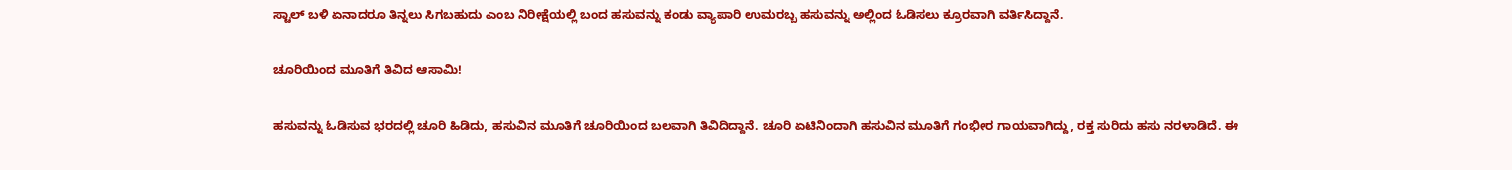ಸ್ಟಾಲ್ ಬಳಿ ಏನಾದರೂ ತಿನ್ನಲು ಸಿಗಬಹುದು ಎಂಬ ನಿರೀಕ್ಷೆಯಲ್ಲಿ ಬಂದ ಹಸುವನ್ನು ಕಂಡು ವ್ಯಾಪಾರಿ ಉಮರಬ್ಬ ಹಸುವನ್ನು ಅಲ್ಲಿಂದ ಓಡಿಸಲು ಕ್ರೂರವಾಗಿ ವರ್ತಿಸಿದ್ದಾನೆ.

ಚೂರಿಯಿಂದ ಮೂತಿಗೆ ತಿವಿದ ಆಸಾಮಿ!

ಹಸುವನ್ನು ಓಡಿಸುವ ಭರದಲ್ಲಿ ಚೂರಿ ಹಿಡಿದು, ಹಸುವಿನ ಮೂತಿಗೆ ಚೂರಿಯಿಂದ ಬಲವಾಗಿ ತಿವಿದಿದ್ದಾನೆ. ಚೂರಿ ಏಟಿನಿಂದಾಗಿ ಹಸುವಿನ ಮೂತಿಗೆ ಗಂಭೀರ ಗಾಯವಾಗಿದ್ದು, ರಕ್ತ ಸುರಿದು ಹಸು ನರಳಾಡಿದೆ. ಈ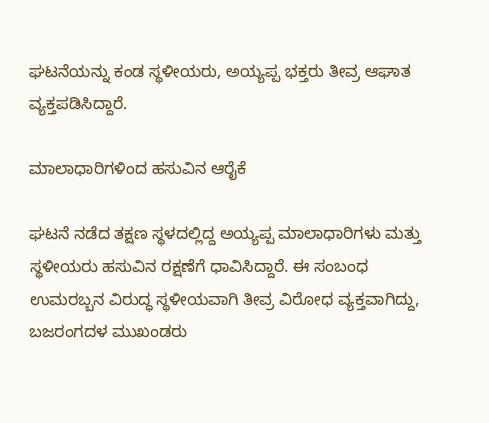ಘಟನೆಯನ್ನು ಕಂಡ ಸ್ಥಳೀಯರು, ಅಯ್ಯಪ್ಪ ಭಕ್ತರು ತೀವ್ರ ಆಘಾತ ವ್ಯಕ್ತಪಡಿಸಿದ್ದಾರೆ.

ಮಾಲಾಧಾರಿಗಳಿಂದ ಹಸುವಿನ ಆರೈಕೆ

ಘಟನೆ ನಡೆದ ತಕ್ಷಣ ಸ್ಥಳದಲ್ಲಿದ್ದ ಅಯ್ಯಪ್ಪ ಮಾಲಾಧಾರಿಗಳು ಮತ್ತು ಸ್ಥಳೀಯರು ಹಸುವಿನ ರಕ್ಷಣೆಗೆ ಧಾವಿಸಿದ್ದಾರೆ. ಈ ಸಂಬಂಧ ಉಮರಬ್ಬನ ವಿರುದ್ಧ ಸ್ಥಳೀಯವಾಗಿ ತೀವ್ರ ವಿರೋಧ ವ್ಯಕ್ತವಾಗಿದ್ದು, ಬಜರಂಗದಳ ಮುಖಂಡರು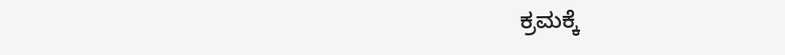ಕ್ರಮಕ್ಕೆ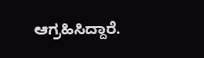ಆಗ್ರಹಿಸಿದ್ದಾರೆ.